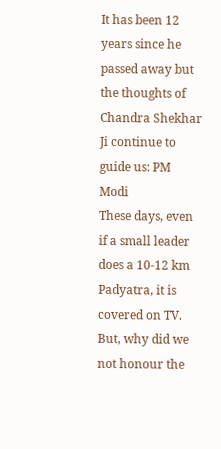It has been 12 years since he passed away but the thoughts of Chandra Shekhar Ji continue to guide us: PM Modi
These days, even if a small leader does a 10-12 km Padyatra, it is covered on TV. But, why did we not honour the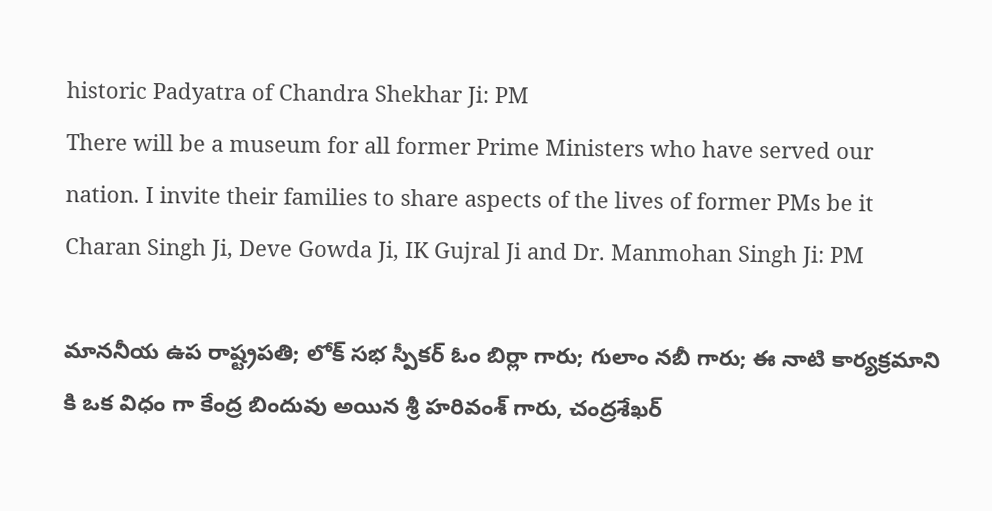historic Padyatra of Chandra Shekhar Ji: PM
There will be a museum for all former Prime Ministers who have served our nation. I invite their families to share aspects of the lives of former PMs be it Charan Singh Ji, Deve Gowda Ji, IK Gujral Ji and Dr. Manmohan Singh Ji: PM

మాన‌నీయ ఉప రాష్ట్రప‌తి; లోక్ స‌భ స్పీక‌ర్ ఓం బిర్లా గారు; గులాం న‌బీ గారు; ఈ నాటి కార్య‌క్ర‌మాని కి ఒక విధం గా కేంద్ర బిందువు అయిన శ్రీ హ‌రివంశ్ గారు, చంద్రశేఖ‌ర్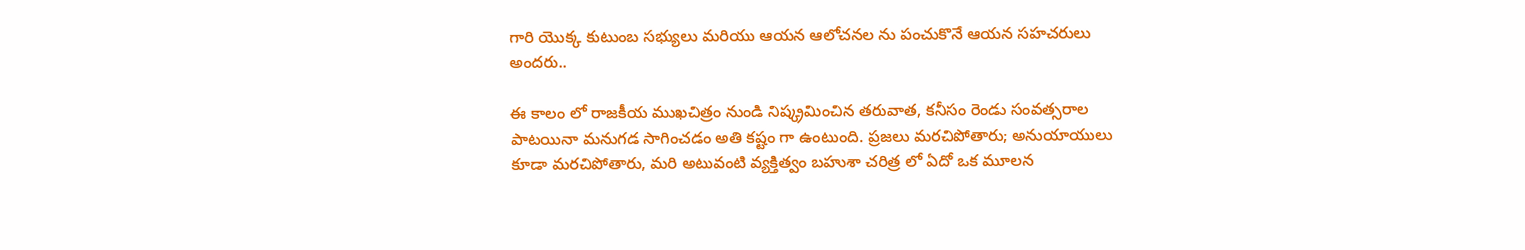గారి యొక్క కుటుంబ స‌భ్యులు మ‌రియు ఆయ‌న ఆలోచ‌న‌ల ను పంచుకొనే ఆయ‌న స‌హ‌చ‌రులు అంద‌రు..

ఈ కాలం లో రాజ‌కీయ ముఖ‌చిత్రం నుండి నిష్క్రమించిన త‌రువాత‌, కనీసం రెండు సంవ‌త్స‌రాల పాటయినా మ‌నుగ‌డ సాగించ‌డం అతి క‌ష్టం గా ఉంటుంది. ప్ర‌జ‌లు మ‌ర‌చిపోతారు; అనుయాయులు కూడా మరచిపోతారు, మ‌రి అటువంటి వ్య‌క్తిత్వం బ‌హుశా చ‌రిత్ర లో ఏదో ఒక మూల‌న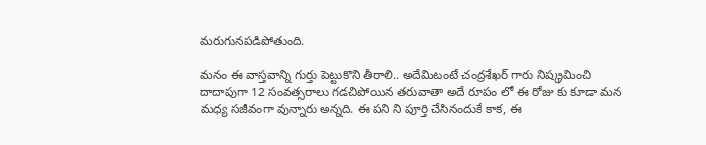మ‌రుగునప‌డిపోతుంది.

మనం ఈ వాస్తవాన్ని గుర్తు పెట్టుకొని తీరాలి.. అదేమిటంటే చంద్ర‌శేఖ‌ర్ గారు నిష్క్ర‌మించి దాదాపుగా 12 సంవ‌త్స‌రాలు గడచిపోయిన తరువాతా అదే రూపం లో ఈ రోజు కు కూడా మ‌న మ‌ధ్య స‌జీవంగా వున్నారు అన్నది. ఈ పని ని పూర్తి చేసినందుకే కాక‌, ఈ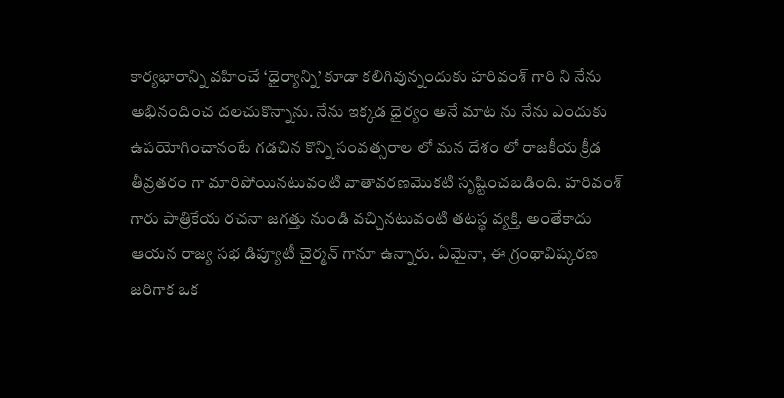కార్య‌భారాన్ని వ‌హించే ‘ధైర్యాన్ని’ కూడా క‌లిగివున్నందుకు హ‌రివంశ్ గారి ని నేను అభినందించ‌ ద‌ల‌చుకొన్నాను. నేను ఇక్క‌డ ధైర్యం అనే మాట‌ ను నేను ఎందుకు ఉపయోగించానంటే గ‌డ‌చిన కొన్ని సంవ‌త్స‌రాల లో మ‌న దేశం లో రాజ‌కీయ క్రీడ తీవ్ర‌త‌రం గా మారిపోయినటువంటి వాతావ‌ర‌ణమొక‌టి సృష్టించ‌బ‌డింది. హ‌రివంశ్ గారు పాత్రికేయ ర‌చ‌నా జ‌గ‌త్తు నుండి వ‌చ్చిన‌టువంటి తటస్థ వ్యక్తి. అంతేకాదు ఆయన రాజ్య స‌భ డిప్యూటీ చైర్మ‌న్ గానూ ఉన్నారు. ఏమైనా, ఈ గ్రంథావిష్క‌ర‌ణ జరిగాక ఒక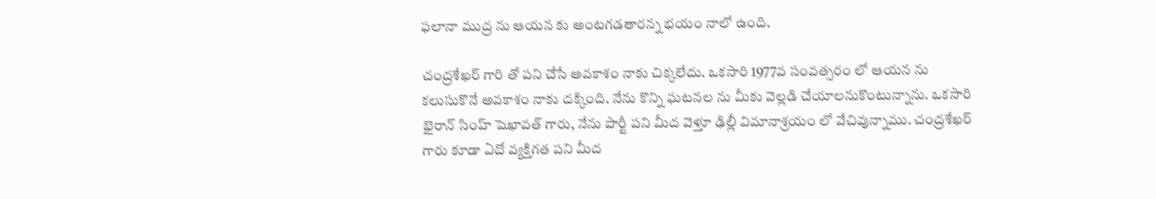ఫ‌లానా ముద్ర ను ఆయ‌న కు అంటగడతారన్న భయం నాలో ఉంది.

చంద్ర‌శేఖ‌ర్ గారి తో ప‌ని చేసే అవ‌కాశం నాకు చిక్క‌లేదు. ఒక‌సారి 1977వ సంవ‌త్స‌రం లో ఆయ‌న ను కలుసుకొనే అవ‌కాశం నాకు ద‌క్కింది. నేను కొన్ని ఘ‌ట‌న‌ల ను మీకు వెల్ల‌డి చేయాల‌నుకొంటున్నాను. ఒక‌సారి భైరాన్ సింహ్ షెఖావ‌త్ గారు, నేను పార్టీ ప‌ని మీద వెళ్తూ ఢిల్లీ విమానాశ్ర‌యం లో వేచివున్నాము. చంద్ర‌శేఖ‌ర్ గారు కూడా ఏదో వ్య‌క్తిగ‌త ప‌ని మీద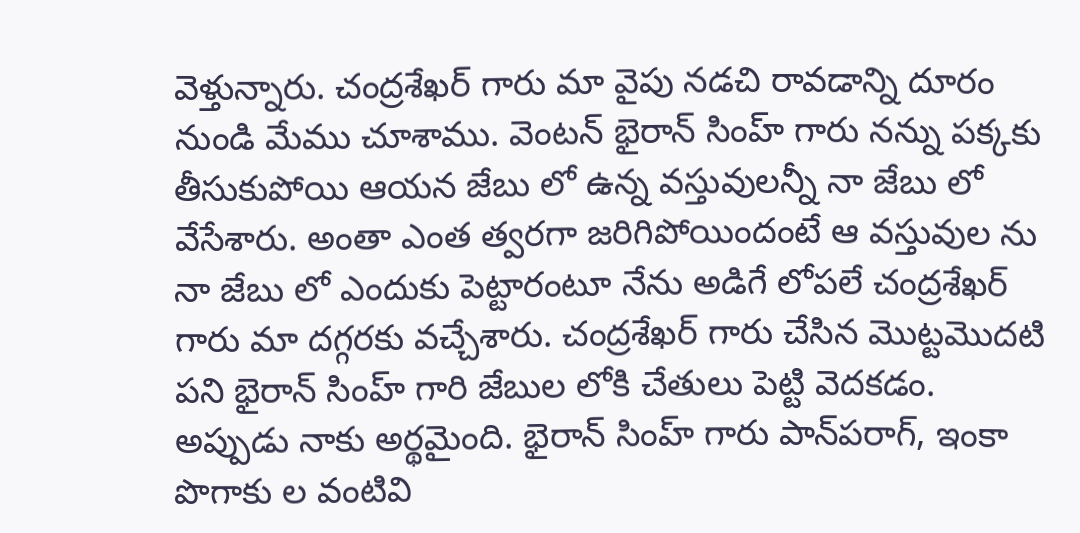వెళ్తున్నారు. చంద్ర‌శేఖ‌ర్ గారు మా వైపు న‌డ‌చి రావ‌డాన్ని దూరం నుండి మేము చూశాము. వెంట‌న్ భైరాన్ సింహ్ గారు నన్ను ప‌క్క‌కు తీసుకుపోయి ఆయ‌న జేబు లో ఉన్న వ‌స్తువుల‌న్నీ నా జేబు లో వేసేశారు. అంతా ఎంత త్వ‌ర‌గా జ‌రిగిపోయిందంటే ఆ వ‌స్తువుల‌ ను నా జేబు లో ఎందుకు పెట్టారంటూ నేను అడిగే లోప‌లే చంద్ర‌శేఖ‌ర్ గారు మా ద‌గ్గ‌ర‌కు వ‌చ్చేశారు. చంద్రశేఖ‌ర్ గారు చేసిన మొట్ట‌మొద‌టి ప‌ని భైరాన్ సింహ్ గారి జేబుల లోకి చేతులు పెట్టి వెదకడం. అప్పుడు నాకు అర్థ‌మైంది. భైరాన్ సింహ్ గారు పాన్‌ప‌రాగ్, ఇంకా పొగాకు ల వంటివి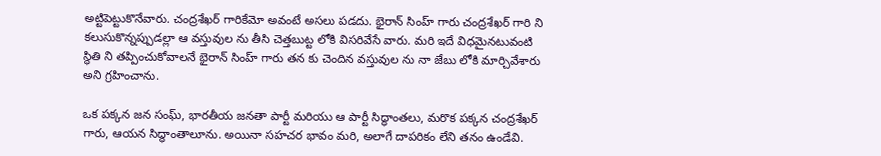అట్టిపెట్టుకొనేవారు. చంద్ర‌శేఖ‌ర్ గారికేమో అవంటే అస‌లు ప‌డ‌దు. భైరాన్ సింహ్ గారు చంద్ర‌శేఖ‌ర్ గారి ని క‌లుసుకొన్న‌ప్పుడ‌ల్లా ఆ వ‌స్తువుల‌ ను తీసి చెత్త‌బుట్ట‌ లోకి విస‌రివేసే వారు. మ‌రి ఇదే విధ‌మైనటువంటి స్థితి ని త‌ప్పించుకోవాలనే భైరాన్ సింహ్ గారు త‌న‌ కు చెందిన వ‌స్తువుల ను నా జేబు లోకి మార్చివేశారు అని గ్రహించాను.

ఒక ప‌క్క‌న జన సంఘ్‌, భార‌తీయ జ‌న‌తా పార్టీ మ‌రియు ఆ పార్టీ సిద్ధాంత‌లు, మ‌రొక ప‌క్క‌న చంద్ర‌శేఖ‌ర్ గారు, ఆయ‌న సిద్ధాంతాలూను. అయినా స‌హ‌చ‌ర భావం మ‌రి, అలాగే దాపరికం లేని తనం ఉండేవి.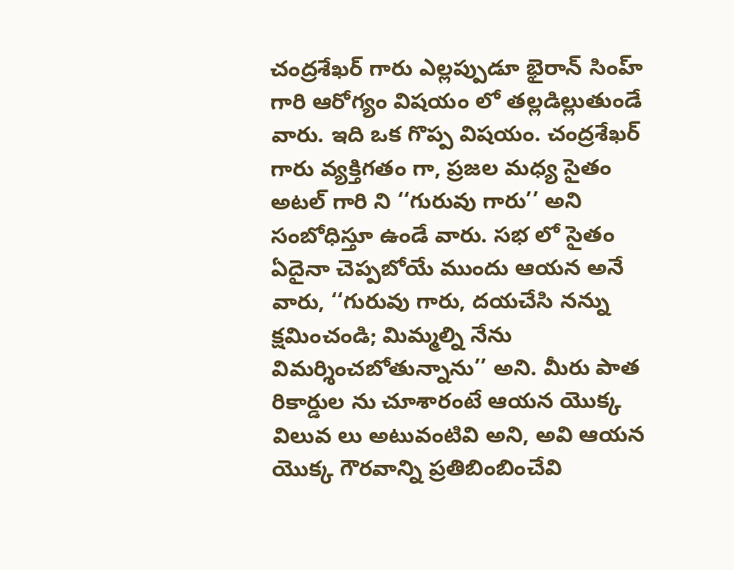చంద్ర‌శేఖ‌ర్ గారు ఎల్ల‌ప్పుడూ భైరాన్ సింహ్ గారి ఆరోగ్యం విషయం లో త‌ల్ల‌డిల్లుతుండే వారు. ఇది ఒక గొప్ప విష‌యం. చంద్ర‌శేఖ‌ర్ గారు వ్య‌క్తిగ‌తం గా, ప్ర‌జ‌ల మ‌ధ్య సైతం అట‌ల్ గారి ని ‘‘గురువు గారు’’ అని సంబోధిస్తూ ఉండే వారు. స‌భ లో సైతం ఏదైనా చెప్ప‌బోయే ముందు ఆయ‌న అనే వారు, ‘‘గురువు గారు, ద‌య‌చేసి న‌న్ను క్ష‌మించండి; మిమ్మ‌ల్ని నేను విమ‌ర్శించ‌బోతున్నాను’’ అని. మీరు పాత రికార్డుల‌ ను చూశారంటే ఆయ‌న యొక్క విలువ‌ లు అటువంటివి అని, అవి ఆయ‌న యొక్క గౌర‌వాన్ని ప్ర‌తిబింబించేవి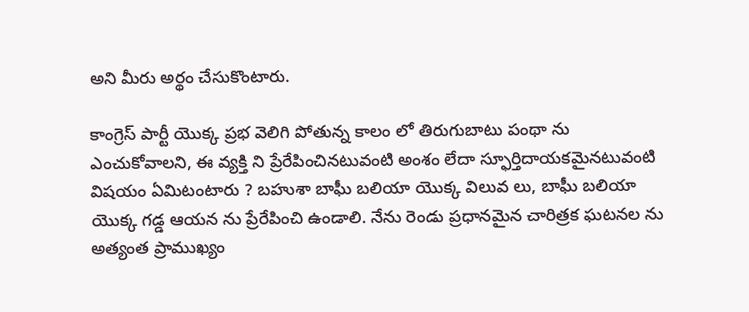అని మీరు అర్థం చేసుకొంటారు.

కాంగ్రెస్ పార్టీ యొక్క ప్రభ వెలిగి పోతున్న కాలం లో తిరుగుబాటు పంథా ను ఎంచుకోవాల‌ని, ఈ వ్య‌క్తి ని ప్రేరేపించినటువంటి అంశం లేదా స్ఫూర్తిదాయ‌క‌మైన‌టువంటి విష‌యం ఏమిటంటారు ? బ‌హుశా బాఘీ బ‌లియా యొక్క విలువ‌ లు, బాఘీ బలియా యొక్క గ‌డ్డ ఆయ‌న ను ప్రేరేపించి ఉండాలి. నేను రెండు ప్ర‌ధానమైన చారిత్ర‌క ఘ‌ట‌న‌ల‌ ను అత్యంత ప్రాముఖ్యం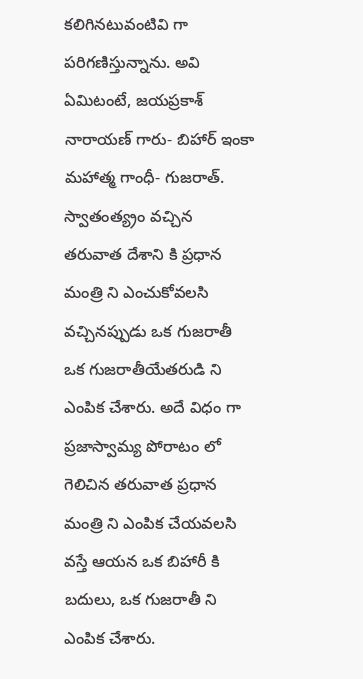క‌లిగిన‌టువంటివి గా ప‌రిగ‌ణిస్తున్నాను. అవి ఏమిటంటే, జ‌య‌ప్ర‌కాశ్ నారాయ‌ణ్ గారు- బిహార్ ఇంకా మ‌హాత్మ గాంధీ- గుజరాత్. స్వాతంత్య్రం వచ్చిన తరువాత దేశాని కి ప్ర‌ధాన మంత్రి ని ఎంచుకోవ‌ల‌సి వ‌చ్చిన‌ప్పుడు ఒక గుజ‌రాతీ ఒక గుజ‌రాతీయేత‌రుడి ని ఎంపిక చేశారు. అదే విధం గా ప్ర‌జాస్వామ్య పోరాటం లో గెలిచిన త‌రువాత ప్ర‌ధాన మంత్రి ని ఎంపిక చేయ‌వ‌ల‌సి వ‌స్తే ఆయ‌న ఒక బిహారీ కి బ‌దులు, ఒక గుజరాతీ ని ఎంపిక చేశారు.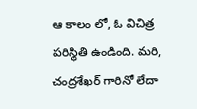ఆ కాలం లో, ఓ విచిత్ర‌ ప‌రిస్థితి ఉండింది. మ‌రి, చంద్ర‌శేఖ‌ర్ గారినో లేదా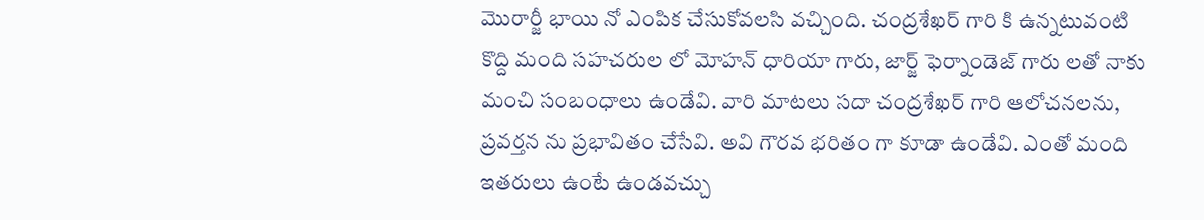మొరార్జీ భాయి నో ఎంపిక చేసుకోవ‌ల‌సి వ‌చ్చింది. చంద్ర‌శేఖ‌ర్ గారి కి ఉన్న‌టువంటి కొద్ది మంది స‌హ‌చ‌రుల లో మోహ‌న్ ధారియా గారు, జార్జ్ ఫెర్నాండెజ్‌ గారు ల‌తో నాకు మంచి సంబంధాలు ఉండేవి. వారి మాట‌లు స‌దా చంద్ర‌శేఖ‌ర్ గారి ఆలోచ‌న‌లను, ప్ర‌వ‌ర్త‌న ను ప్ర‌భావితం చేసేవి. అవి గౌర‌వ భ‌రితం గా కూడా ఉండేవి. ఎంతో మంది ఇత‌రులు ఉంటే ఉండ‌వ‌చ్చు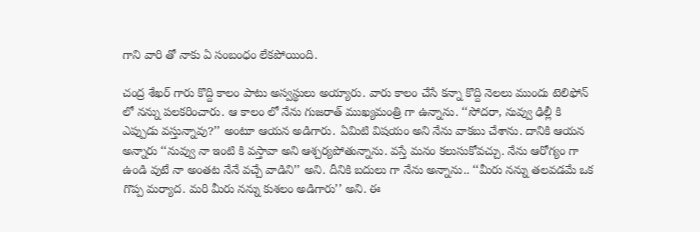గాని వారి తో నాకు ఏ సంబంధం లేకపోయింది.

చంద్ర శేఖ‌ర్ గారు కొద్ది కాలం పాటు అస్వ‌స్థులు అయ్యారు. వారు కాలం చేసే క‌న్నా కొద్ది నెల‌లు ముందు టెలిఫోన్ లో నన్ను ప‌లక‌రించారు. ఆ కాలం లో నేను గుజ‌రాత్ ముఖ్య‌మంత్రి గా ఉన్నాను. ‘‘సోద‌రా, నువ్వు ఢిల్లీ కి ఎప్పుడు వ‌స్తున్నావు?’’ అంటూ ఆయ‌న అడిగారు. ఏమిటి విష‌యం అని నేను వాక‌బు చేశాను. దానికి ఆయ‌న అన్నారు ‘‘నువ్వు నా ఇంటి కి వ‌స్తావా అని ఆశ్చ‌ర్యపోతున్నాను. వ‌స్తే మ‌నం క‌లుసుకోవ‌చ్చు. నేను ఆరోగ్యం గా ఉండి వుటే నా అంత‌ట నేనే వ‌చ్చే వాడిని’’ అని. దీనికి బదులు గా నేను అన్నాను.. ‘‘మీరు నన్ను త‌ల‌వడ‌మే ఒక గొప్ప మ‌ర్యాద‌. మ‌రి మీరు న‌న్ను కుశ‌లం అడిగారు’’ అని. ఈ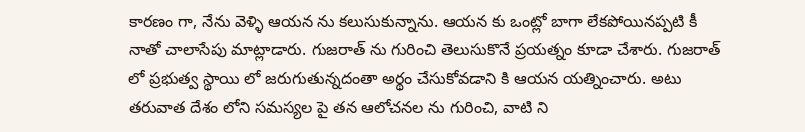కార‌ణం గా, నేను వెళ్ళి ఆయ‌న ను క‌లుసుకున్నాను. ఆయ‌న‌ కు ఒంట్లో బాగా లేక‌పోయిన‌ప్ప‌టి కీ నాతో చాలాసేపు మాట్లాడారు. గుజ‌రాత్ ను గురించి తెలుసుకొనే ప్ర‌య‌త్నం కూడా చేశారు. గుజ‌రాత్ లో ప్ర‌భుత్వ స్థాయి లో జ‌రుగుతున్న‌దంతా అర్థం చేసుకోవ‌డాని కి ఆయ‌న య‌త్నించారు. అటు త‌రువాత దేశం లోని సమస్యల పై త‌న ఆలోచ‌న‌ల‌ ను గురించి, వాటి ని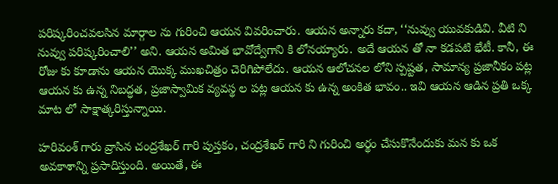ప‌రిష్క‌రించ‌వ‌ల‌సిన మార్గాల‌ ను గురించి ఆయ‌న వివ‌రించారు. ఆయ‌న అన్నారు క‌దా, ‘‘నువ్వు యువ‌కుడివి. వీటి ని నువ్వు ప‌రిష్క‌రించాలి’’ అని. ఆయ‌న అమిత భావోద్వేగాని కి లోన‌య్యారు. అదే ఆయ‌న‌ తో నా క‌డ‌ప‌టి భేటీ. కానీ, ఈ రోజు కు కూడాను ఆయ‌న యొక్క ముఖ‌చిత్రం చెరిగిపోలేదు. ఆయ‌న ఆలోచ‌న‌ల‌ లోని స్ప‌ష్ట‌త‌, సామాన్య ప్రజానీకం ప‌ట్ల ఆయ‌న‌ కు ఉన్న నిబ‌ద్ధ‌త‌, ప్ర‌జాస్వామిక వ్య‌వ‌స్థ‌ ల ప‌ట్ల ఆయ‌న‌ కు ఉన్న అంకిత భావం.. ఇవి ఆయ‌న ఆడిన ప్ర‌తి ఒక్క మాట‌ లో సాక్షాత్క‌రిస్తున్నాయి.

హ‌రివంశ్ గారు వ్రాసిన చంద్ర‌శేఖ‌ర్ గారి పుస్త‌కం, చంద్ర‌శేఖ‌ర్ గారి ని గురించి అర్థం చేసుకొనేందుకు మన కు ఒక అవ‌కాశాన్ని ప్ర‌సాదిస్తుంది. అయితే, ఈ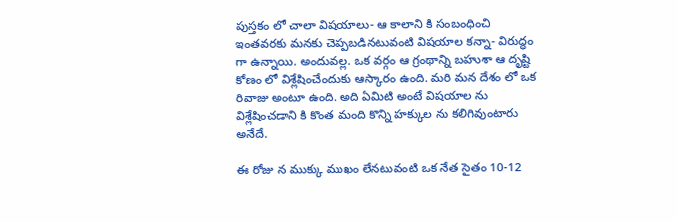పుస్త‌కం లో చాలా విష‌యాలు- ఆ కాలాని కి సంబంధించి ఇంత‌వ‌ర‌కు మనకు చెప్పబడినటువంటి విష‌యాల క‌న్నా- విరుద్ధం గా ఉన్నాయి. అందువ‌ల్ల. ఒక వ‌ర్గం ఆ గ్రంథాన్ని బ‌హుశా ఆ దృష్టి కోణం లో విశ్లేషించేందుకు ఆస్కారం ఉంది. మ‌రి మ‌న దేశం లో ఒక రివాజు అంటూ ఉంది. అది ఏమిటి అంటే విష‌యాల‌ ను విశ్లేషించ‌డాని కి కొంత మంది కొన్ని హ‌క్కుల ను క‌లిగివుంటారు అనేదే.

ఈ రోజు న ముక్కు ముఖం లేన‌టువంటి ఒక నేత సైతం 10-12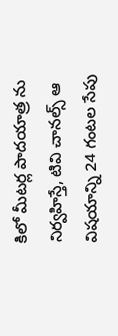కిలో మీట‌ర్ల పాదయాత్ర‌ ను నిర్వ‌హిస్తే, టివి చాన‌ల్స్ ఆ విష‌యాన్ని 24 గంట‌ల సేపు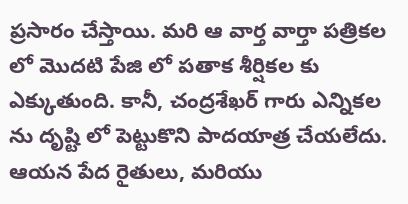ప్ర‌సారం చేస్తాయి. మ‌రి ఆ వార్త వార్తా ప‌త్రిక‌ల లో మొద‌టి పేజి లో ప‌తాక శీర్షిక‌ల‌ కు ఎక్కుతుంది. కానీ, చంద్ర‌శేఖ‌ర్ గారు ఎన్నిక‌ల‌ ను దృష్టి లో పెట్టుకొని పాదయాత్ర చేయ‌లేదు. ఆయ‌న పేద రైతులు, మ‌రియు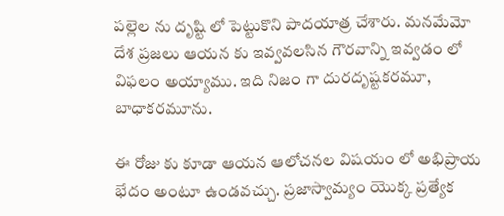ప‌ల్లెల ను దృష్టి లో పెట్టుకొని పాదయాత్ర చేశారు. మ‌న‌మేమో దేశ ప్ర‌జ‌లు ఆయ‌న కు ఇవ్వ‌వ‌ల‌సిన గౌర‌వాన్ని ఇవ్వ‌డం లో విఫ‌లం అయ్యాము. ఇది నిజం గా దుర‌దృష్ట‌క‌రమూ, బాధాక‌రమూను.

ఈ రోజు కు కూడా ఆయ‌న ఆలోచ‌న‌ల విష‌యం లో అభిప్రాయ భేదం అంటూ ఉండ‌వ‌చ్చు. ప్ర‌జాస్వామ్యం యొక్క ప్ర‌త్యేక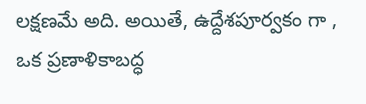ల‌క్ష‌ణ‌మే అది. అయితే, ఉద్దేశ‌పూర్వ‌కం గా , ఒక ప్ర‌ణాళికాబ‌ద్ధ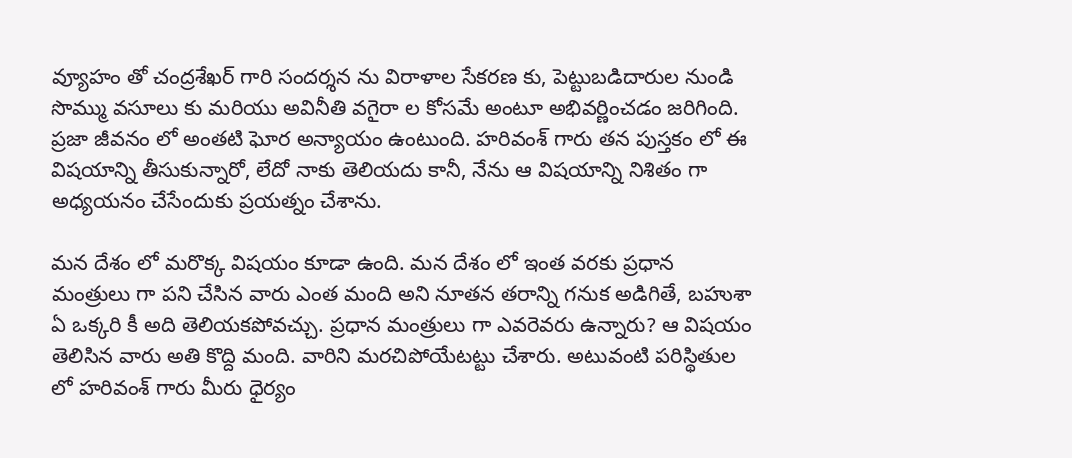వ్యూహం తో చంద్ర‌శేఖ‌ర్ గారి సంద‌ర్శ‌న ను విరాళాల సేక‌ర‌ణ‌ కు, పెట్టుబ‌డిదారుల నుండి సొమ్ము వ‌సూలు కు మ‌రియు అవినీతి వగైరా ల కోసమే అంటూ అభివర్ణించడం జరిగింది. ప్ర‌జా జీవ‌నం లో అంత‌టి ఘోర అన్యాయం ఉంటుంది. హ‌రివంశ్ గారు త‌న పుస్త‌కం లో ఈ విష‌యాన్ని తీసుకున్నారో, లేదో నాకు తెలియదు కానీ, నేను ఆ విష‌యాన్ని నిశితం గా అధ్య‌య‌నం చేసేందుకు ప్ర‌య‌త్నం చేశాను.

మ‌న దేశం లో మ‌రొక్క విష‌యం కూడా ఉంది. మ‌న దేశం లో ఇంత వ‌ర‌కు ప్ర‌ధాన మంత్రులు గా ప‌ని చేసిన‌ వారు ఎంత మంది అని నూత‌న త‌రాన్ని గ‌నుక అడిగితే, బ‌హుశా ఏ ఒక్క‌రి కీ అది తెలియ‌క‌పోవ‌చ్చు. ప్ర‌ధాన మంత్రులు గా ఎవ‌రెవ‌రు ఉన్నారు? ఆ విష‌యం తెలిసిన వారు అతి కొద్ది మంది. వారిని మ‌ర‌చిపోయేట‌ట్టు చేశారు. అటువంటి ప‌రిస్థితుల లో హ‌రివంశ్ గారు మీరు ధైర్యం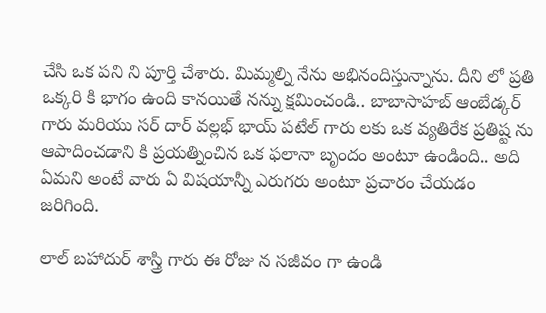చేసి ఒక ప‌ని ని పూర్తి చేశారు. మిమ్మ‌ల్ని నేను అభినందిస్తున్నాను. దీని లో ప్ర‌తి ఒక్క‌రి కి భాగం ఉంది కానయితే నన్ను క్షమించండి.. బాబాసాహ‌బ్ ఆంబేడ్క‌ర్ గారు మ‌రియు స‌ర్ దార్ వ‌ల్ల‌భ్ భాయ్ ప‌టేల్ గారు లకు ఒక వ్య‌తిరేక ప్ర‌తిష్ట‌ ను ఆపాదించ‌డాని కి ప్ర‌య‌త్నించిన ఒక ఫ‌లానా బృందం అంటూ ఉండింది.. అది ఏమని అంటే వారు ఏ విష‌యాన్నీ ఎరుగరు అంటూ ప్ర‌చారం చేయడం జరిగింది.

లాల్ బహాదుర్ శాస్త్రి గారు ఈ రోజు న స‌జీవం గా ఉండి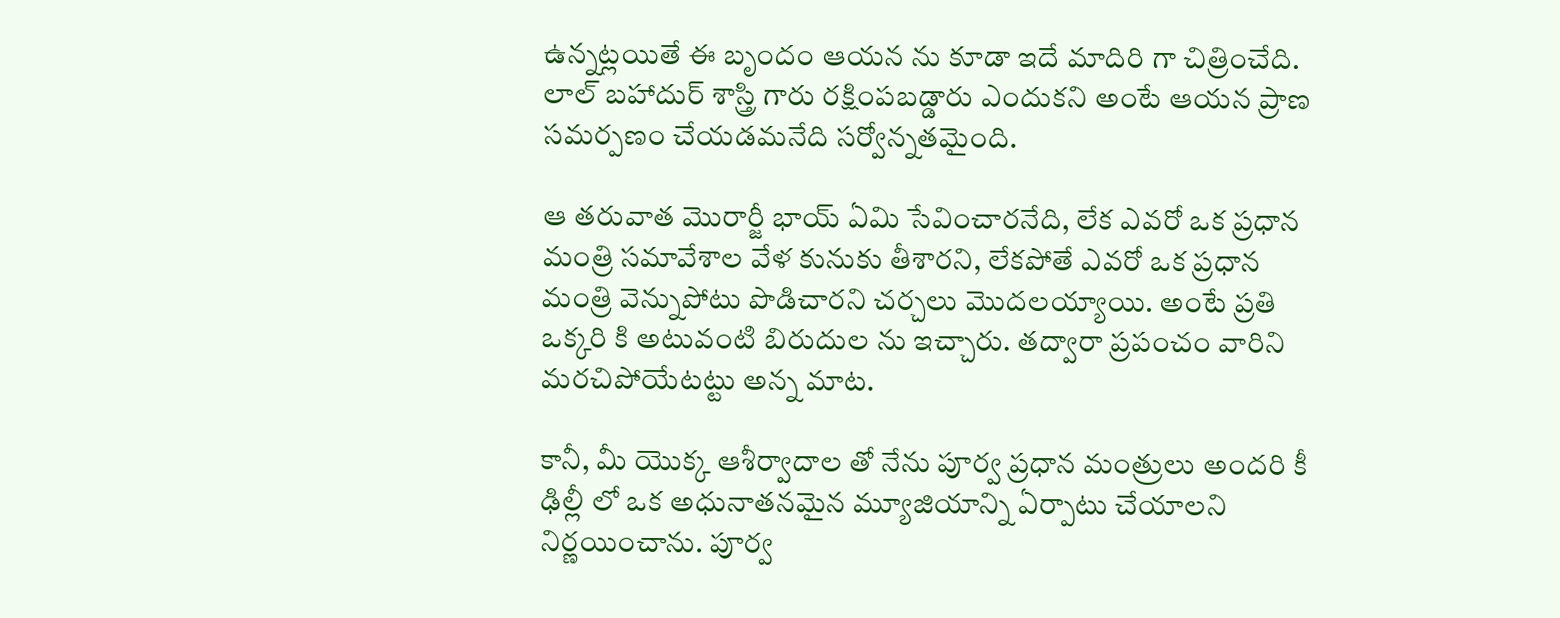ఉన్న‌ట్ల‌యితే ఈ బృందం ఆయ‌న ను కూడా ఇదే మాదిరి గా చిత్రించేది. లాల్ బహాదుర్ శాస్త్రి గారు రక్షింపబడ్డారు ఎందుకని అంటే ఆయ‌న ప్రాణ స‌మ‌ర్ప‌ణం చేయడమనేది స‌ర్వోన్న‌తమైంది.

ఆ త‌రువాత మొరార్జీ భాయ్ ఏమి సేవించార‌నేది, లేక ఎవ‌రో ఒక ప్ర‌ధాన మంత్రి స‌మావేశాల వేళ కునుకు తీశార‌ని, లేక‌పోతే ఎవ‌రో ఒక ప్ర‌ధాన మంత్రి వెన్నుపోటు పొడిచార‌ని చ‌ర్చ‌లు మొద‌ల‌య్యాయి. అంటే ప్ర‌తి ఒక్క‌రి కి అటువంటి బిరుదుల‌ ను ఇచ్చారు. త‌ద్వారా ప్ర‌పంచం వారిని మ‌ర‌చిపోయేటట్టు అన్న మాట.

కానీ, మీ యొక్క ఆశీర్వాదాల తో నేను పూర్వ ప్ర‌ధాన మంత్రులు అంద‌రి కీ ఢిల్లీ లో ఒక అధునాత‌న‌మైన మ్యూజియాన్ని ఏర్పాటు చేయాల‌ని నిర్ణ‌యించాను. పూర్వ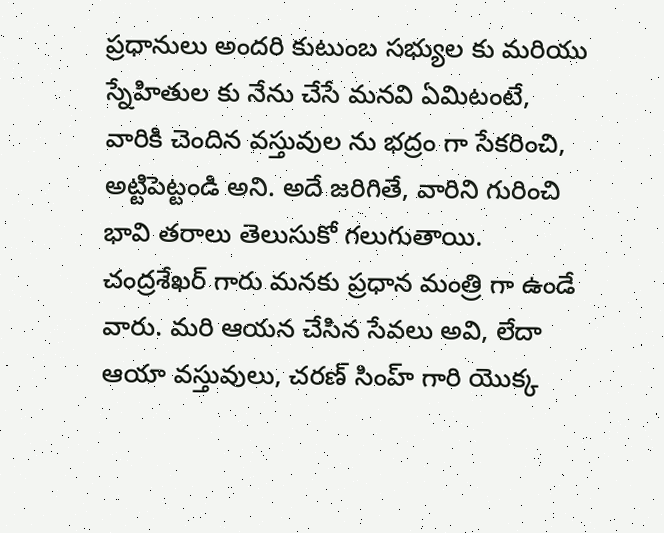ప్ర‌ధానులు అంద‌రి కుటుంబ స‌భ్యుల‌ కు మ‌రియు స్నేహితుల కు నేను చేసే మ‌న‌వి ఏమిటంటే, వారికి చెందిన వ‌స్తువుల‌ ను భ‌ద్రం గా సేక‌రించి, అట్టిపెట్టండి అని. అదే జ‌రిగితే, వారిని గురించి భావి త‌రాలు తెలుసుకో గ‌లుగుతాయి. చంద్ర‌శేఖ‌ర్ గారు మ‌న‌కు ప్ర‌ధాన మంత్రి గా ఉండే వారు. మ‌రి ఆయ‌న చేసిన సేవ‌లు అవి, లేదా ఆయా వ‌స్తువులు, చ‌ర‌ణ్ సింహ్ గారి యొక్క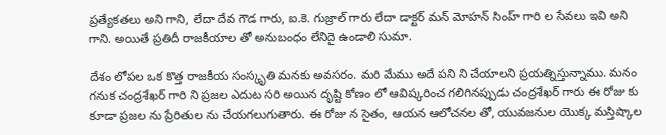ప్ర‌త్యేక‌త‌లు అని గాని, లేదా దేవ గౌడ గారు, ఐ.కె. గుజ్రాల్ గారు లేదా డాక్ట‌ర్ మ‌న్ మోహ‌న్ సింహ్ గారి ల సేవ‌లు ఇవి అని గాని. అయితే ప్ర‌తిదీ రాజ‌కీయాల‌ తో అనుబంధం లేనిదై ఉండాలి సుమా.

దేశం లోప‌ల ఒక కొత్త రాజ‌కీయ సంస్కృతి మ‌న‌కు అవ‌స‌రం. మ‌రి మేము అదే ప‌ని ని చేయాల‌ని ప్ర‌య‌త్నిస్తున్నాము. మ‌నం గ‌నుక చంద్రశేఖర్ గారి ని ప్ర‌జ‌ల ఎదుట స‌రి అయిన దృష్టి కోణం లో ఆవిష్క‌రించ‌ గ‌లిగిన‌ప్పుడు చంద్రశేఖ‌ర్ గారు ఈ రోజు కు కూడా ప్రజ‌ల ను ప్రేరితుల‌ ను చేయ‌గ‌లుగుతారు. ఈ రోజు న సైతం, ఆయ‌న ఆలోచ‌న‌ల తో, యువ‌జనుల యొక్క మ‌స్తిష్కాల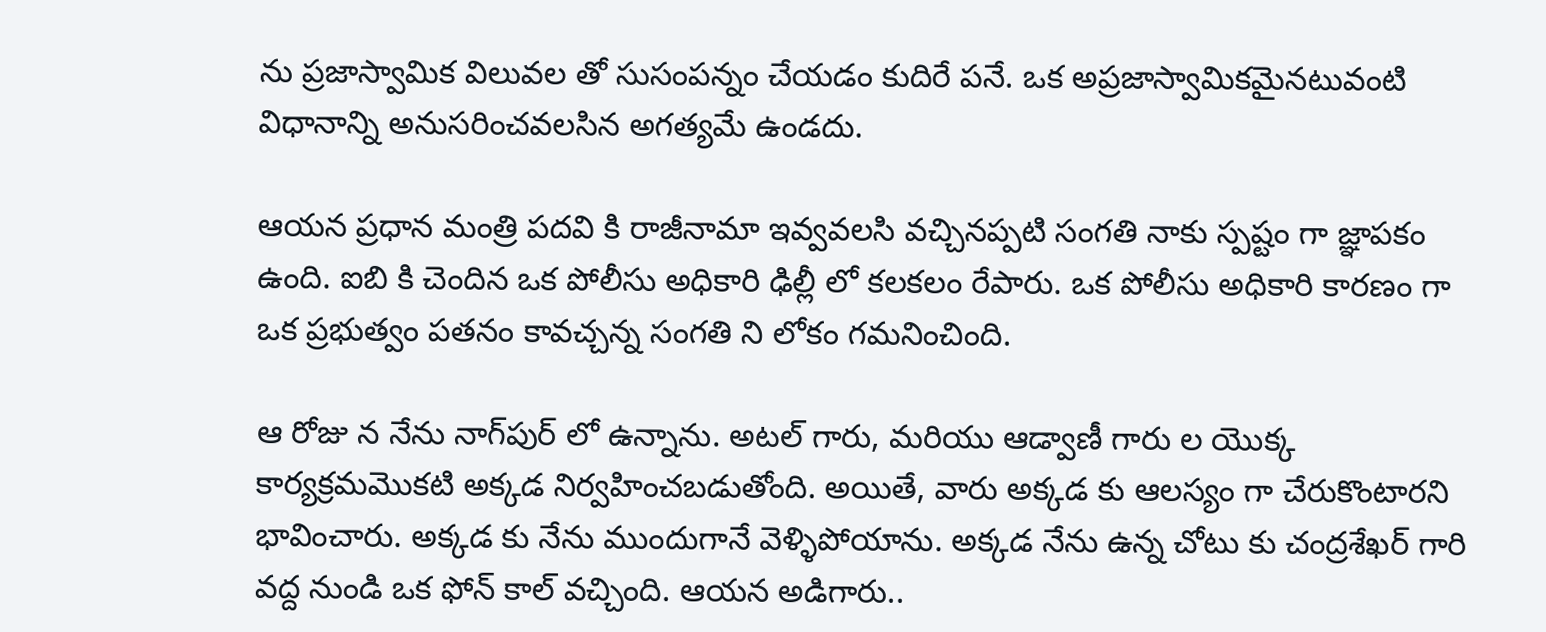ను ప్ర‌జాస్వామిక విలువ‌ల తో సుసంప‌న్నం చేయ‌డం కుదిరే పనే. ఒక అప్ర‌జాస్వామిక‌మైన‌టువంటి విధానాన్ని అనుస‌రించ‌వ‌ల‌సిన అగ‌త్య‌మే ఉండ‌దు.

ఆయ‌న ప్ర‌ధాన మంత్రి ప‌ద‌వి కి రాజీనామా ఇవ్వ‌వ‌ల‌సి వ‌చ్చిన‌ప్ప‌టి సంగ‌తి నాకు స్ప‌ష్టం గా జ్ఞాప‌కం ఉంది. ఐబి కి చెందిన ఒక పోలీసు అధికారి ఢిల్లీ లో క‌ల‌క‌లం రేపారు. ఒక పోలీసు అధికారి కార‌ణం గా ఒక ప్ర‌భుత్వం ప‌త‌నం కావచ్చన్న సంగతి ని లోకం గ‌మ‌నించింది.

ఆ రోజు న నేను నాగ్‌పుర్ లో ఉన్నాను. అట‌ల్ గారు, మ‌రియు ఆడ్వాణీ గారు ల‌ యొక్క కార్య‌క్ర‌మమొకటి అక్క‌డ నిర్వ‌హించ‌బ‌డుతోంది. అయితే, వారు అక్క‌డ‌ కు ఆల‌స్యం గా చేరుకొంటార‌ని భావించారు. అక్క‌డ‌ కు నేను ముందుగానే వెళ్ళిపోయాను. అక్క‌డ నేను ఉన్న చోటు కు చంద్ర‌శేఖ‌ర్ గారి వ‌ద్ద నుండి ఒక ఫోన్ కాల్ వ‌చ్చింది. ఆయ‌న అడిగారు..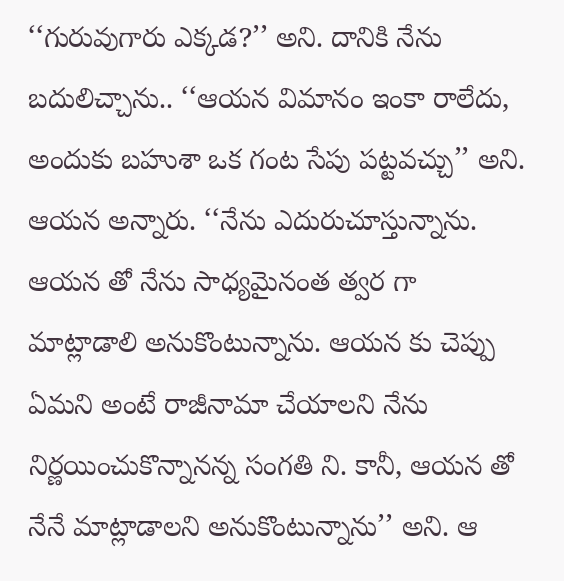‘‘గురువుగారు ఎక్క‌డ?’’ అని. దానికి నేను బ‌దులిచ్చాను.. ‘‘ఆయ‌న విమానం ఇంకా రాలేదు, అందుకు బ‌హుశా ఒక గంట సేపు ప‌ట్ట‌వ‌చ్చు’’ అని. ఆయ‌న అన్నారు. ‘‘నేను ఎదురుచూస్తున్నాను. ఆయ‌న‌ తో నేను సాధ్య‌మైనంత త్వ‌ర‌ గా మాట్లాడాలి అనుకొంటున్నాను. ఆయ‌న కు చెప్పు ఏమని అంటే రాజీనామా చేయాల‌ని నేను నిర్ణ‌యించుకొన్నానన్న సంగ‌తి ని. కానీ, ఆయ‌న తో నేనే మాట్లాడాల‌ని అనుకొంటున్నాను’’ అని. ఆ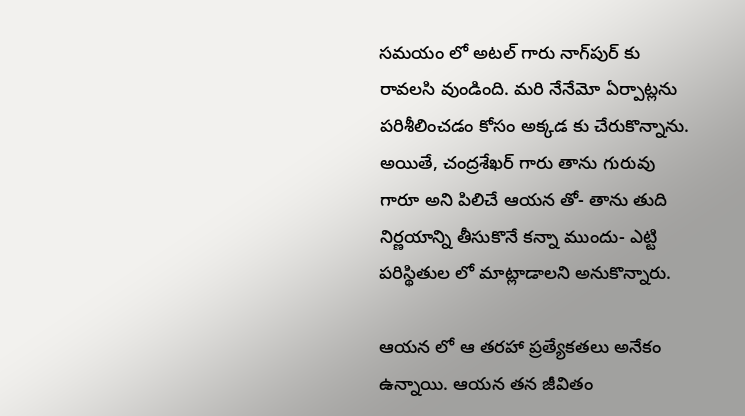స‌మ‌యం లో అట‌ల్ గారు నాగ్‌పుర్ కు రావ‌ల‌సి వుండింది. మ‌రి నేనేమో ఏర్పాట్లను ప‌రిశీలించ‌డం కోసం అక్క‌డ‌ కు చేరుకొన్నాను. అయితే, చంద్ర‌శేఖ‌ర్ గారు తాను గురువు గారూ అని పిలిచే ఆయ‌న‌ తో- తాను తుది నిర్ణ‌యాన్ని తీసుకొనే క‌న్నా ముందు- ఎట్టి ప‌రిస్థితుల‌ లో మాట్లాడాల‌ని అనుకొన్నారు.

ఆయ‌న లో ఆ త‌ర‌హా ప్రత్యేకతలు అనేకం ఉన్నాయి. ఆయ‌న త‌న జీవితం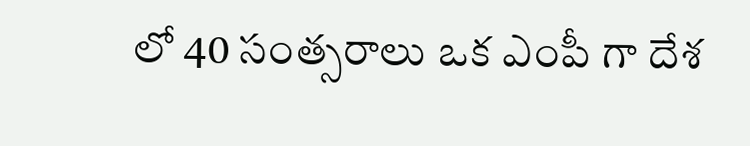లో 40 సంత్స‌రాలు ఒక ఎంపీ గా దేశ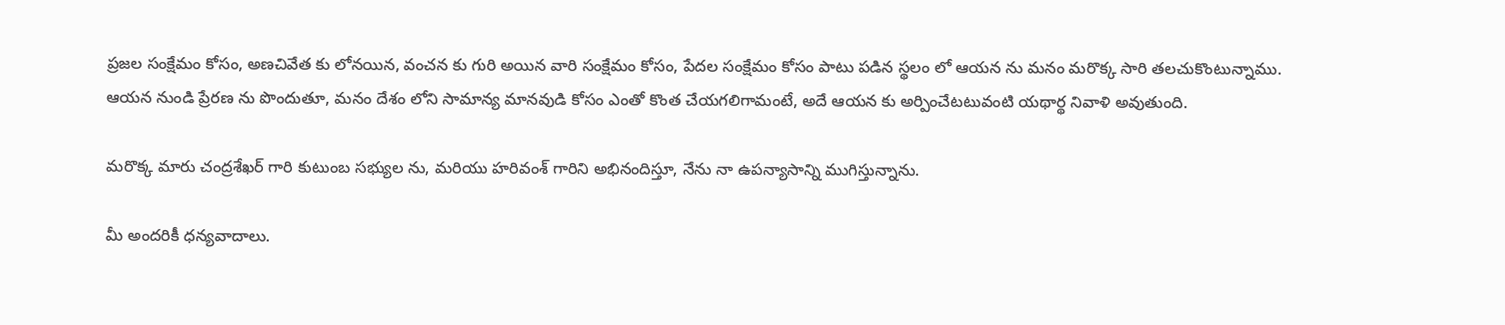ప్ర‌జ‌ల సంక్షేమం కోసం, అణ‌చివేత కు లోన‌యిన, వంచ‌న కు గురి అయిన వారి సంక్షేమం కోసం, పేద‌ల సంక్షేమం కోసం పాటు పడిన‌ స్థలం లో ఆయ‌న ను మ‌నం మ‌రొక్క‌ సారి త‌ల‌చుకొంటున్నాము. ఆయ‌న నుండి ప్రేర‌ణ ను పొందుతూ, మ‌నం దేశం లోని సామాన్య మాన‌వుడి కోసం ఎంతో కొంత చేయ‌గ‌లిగామంటే, అదే ఆయ‌న కు అర్పించేటటువంటి యథార్థ నివాళి అవుతుంది.

మ‌రొక్క‌ మారు చంద్ర‌శేఖ‌ర్ గారి కుటుంబ స‌భ్యుల‌ ను, మ‌రియు హ‌రివంశ్ గారిని అభినందిస్తూ, నేను నా ఉప‌న్యాసాన్ని ముగిస్తున్నాను.

మీ అంద‌రికీ ధ‌న్య‌వాదాలు.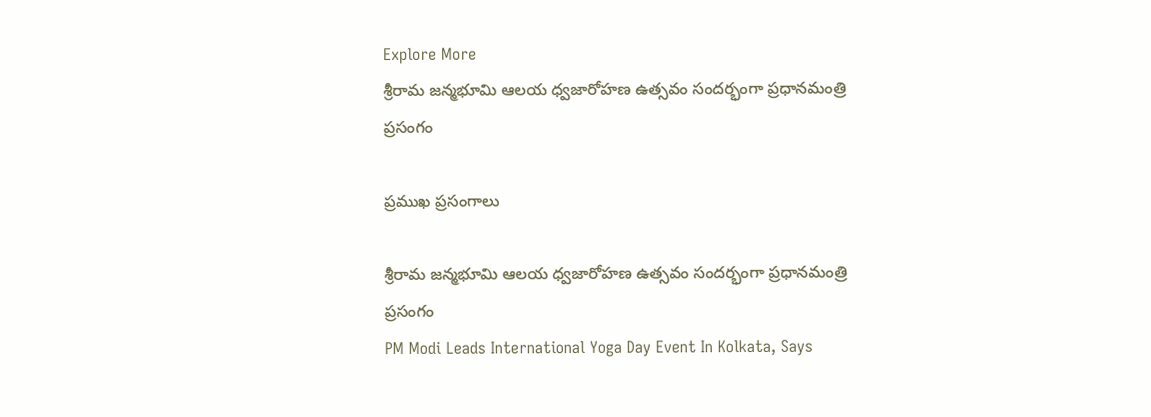Explore More
శ్రీరామ జన్మభూమి ఆలయ ధ్వజారోహణ ఉత్సవం సందర్భంగా ప్రధానమంత్రి ప్రసంగం

ప్రముఖ ప్రసంగాలు

శ్రీరామ జన్మభూమి ఆలయ ధ్వజారోహణ ఉత్సవం సందర్భంగా ప్రధానమంత్రి ప్రసంగం
PM Modi Leads International Yoga Day Event In Kolkata, Says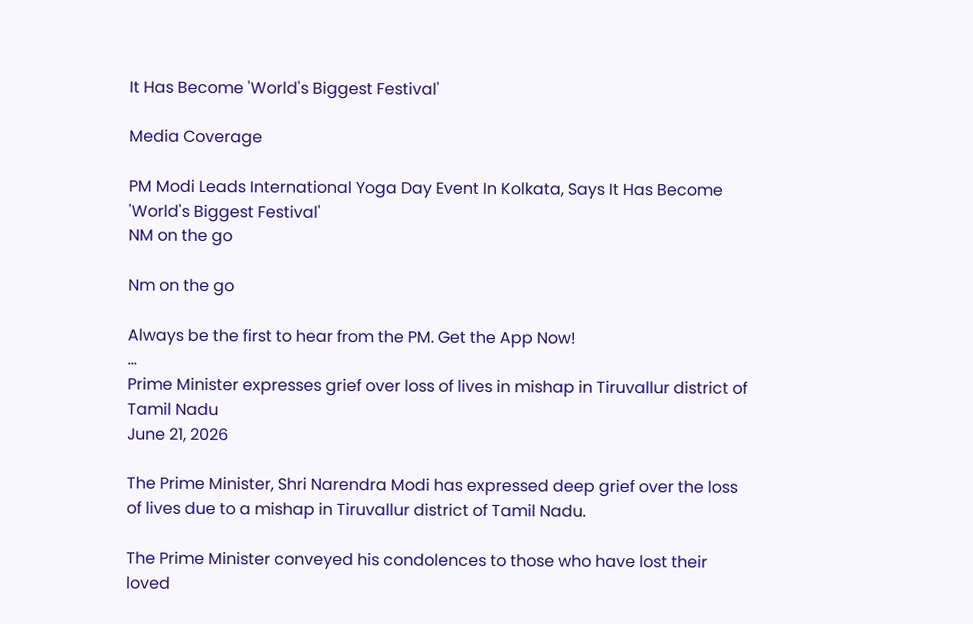It Has Become 'World's Biggest Festival'

Media Coverage

PM Modi Leads International Yoga Day Event In Kolkata, Says It Has Become 'World's Biggest Festival'
NM on the go

Nm on the go

Always be the first to hear from the PM. Get the App Now!
...
Prime Minister expresses grief over loss of lives in mishap in Tiruvallur district of Tamil Nadu
June 21, 2026

The Prime Minister, Shri Narendra Modi has expressed deep grief over the loss of lives due to a mishap in Tiruvallur district of Tamil Nadu.

The Prime Minister conveyed his condolences to those who have lost their loved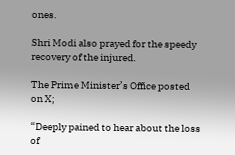ones.

Shri Modi also prayed for the speedy recovery of the injured.

The Prime Minister’s Office posted on X;

“Deeply pained to hear about the loss of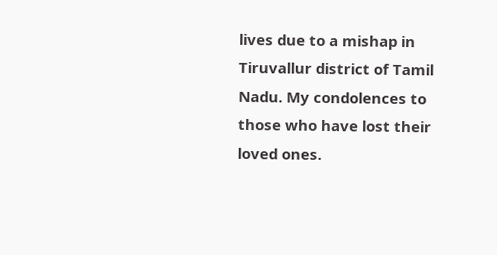lives due to a mishap in Tiruvallur district of Tamil Nadu. My condolences to those who have lost their loved ones.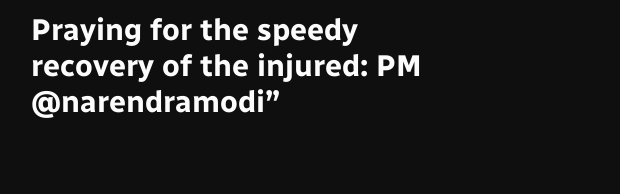Praying for the speedy recovery of the injured: PM @narendramodi”